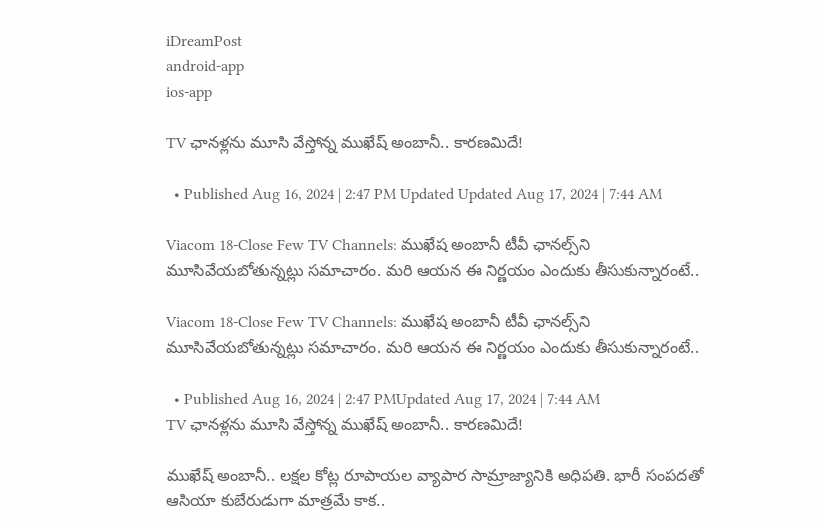iDreamPost
android-app
ios-app

TV ఛానళ్లను మూసి వేస్తోన్న ముఖేష్‌ అంబానీ.. కారణమిదే!

  • Published Aug 16, 2024 | 2:47 PM Updated Updated Aug 17, 2024 | 7:44 AM

Viacom 18-Close Few TV Channels: ముఖేష అంబానీ టీవీ ఛానల్స్‌ని మూసివేయబోతున్నట్లు సమాచారం. మరి ఆయన ఈ నిర్ణయం ఎందుకు తీసుకున్నారంటే..

Viacom 18-Close Few TV Channels: ముఖేష అంబానీ టీవీ ఛానల్స్‌ని మూసివేయబోతున్నట్లు సమాచారం. మరి ఆయన ఈ నిర్ణయం ఎందుకు తీసుకున్నారంటే..

  • Published Aug 16, 2024 | 2:47 PMUpdated Aug 17, 2024 | 7:44 AM
TV ఛానళ్లను మూసి వేస్తోన్న ముఖేష్‌ అంబానీ.. కారణమిదే!

ముఖేష్‌ అంబానీ.. లక్షల కోట్ల రూపాయల వ్యాపార సామ్రాజ్యానికి అధిపతి. భారీ సంపదతో ఆసియా కుబేరుడుగా మాత్రమే కాక..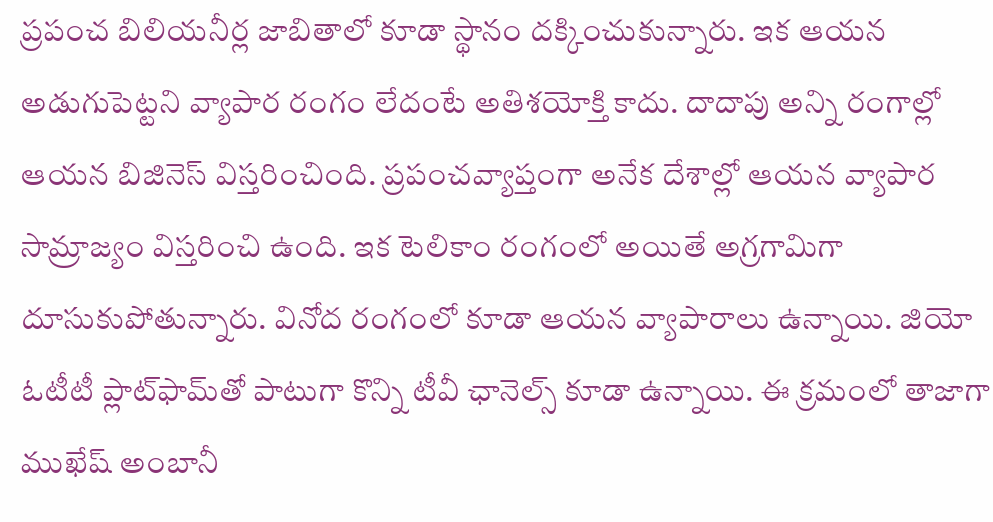ప్రపంచ బిలియనీర్ల జాబితాలో కూడా స్థానం దక్కించుకున్నారు. ఇక ఆయన అడుగుపెట్టని వ్యాపార రంగం లేదంటే అతిశయోక్తి కాదు. దాదాపు అన్ని రంగాల్లో ఆయన బిజినెస్‌ విస్తరించింది. ప్రపంచవ్యాప్తంగా అనేక దేశాల్లో ఆయన వ్యాపార సామ్రాజ్యం విస్తరించి ఉంది. ఇక టెలికాం రంగంలో అయితే అగ్రగామిగా దూసుకుపోతున్నారు. వినోద రంగంలో కూడా ఆయన వ్యాపారాలు ఉన్నాయి. జియో ఓటీటీ ప్లాట్‌ఫామ్‌తో పాటుగా కొన్ని టీవీ ఛానెల్స్‌ కూడా ఉన్నాయి. ఈ క్రమంలో తాజాగా ముఖేష్‌ అంబానీ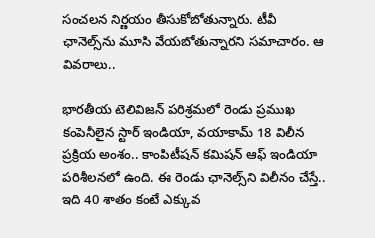సంచలన నిర్ణయం తీసుకోబోతున్నారు. టీవీ ఛానెల్స్‌ను మూసి వేయబోతున్నారని సమాచారం. ఆ వివరాలు..

భారతీయ టెలివిజన్‌ పరిశ్రమలో రెండు ప్రముఖ కంపెనీలైన స్టార్‌ ఇండియా, వయాకామ్‌ 18 విలీన ప్రక్రియ అంశం.. కాంపిటీషన్‌ కమిషన్‌ ఆఫ్‌ ఇండియా పరిశీలనలో ఉంది. ఈ రెండు ఛానెల్స్‌ని విలీనం చేస్తే.. ఇది 40 శాతం కంటే ఎక్కువ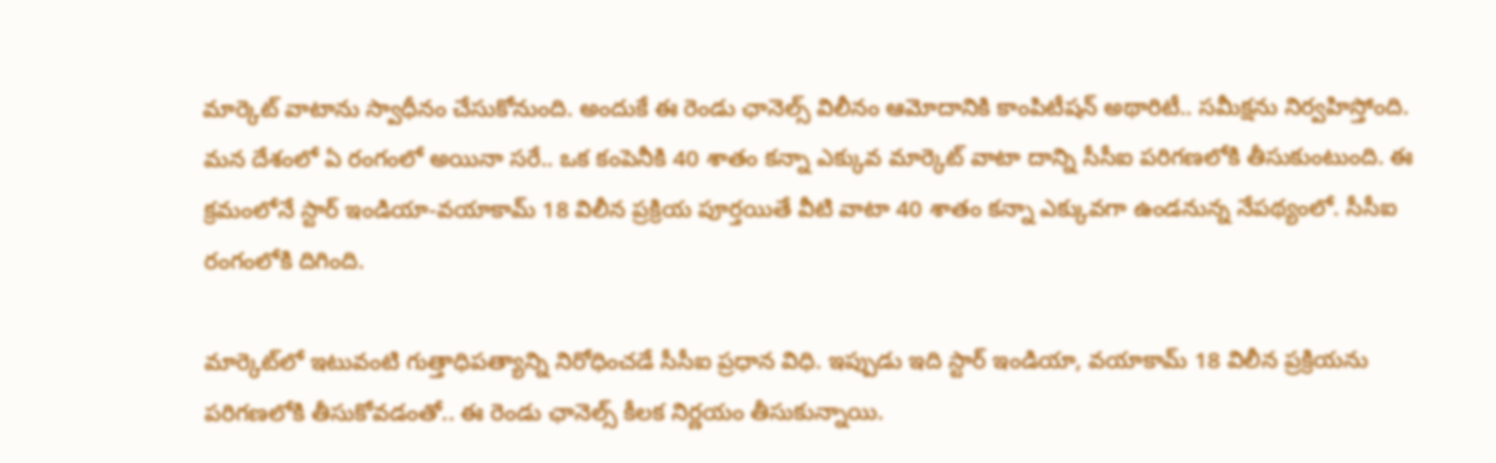మార్కెట్‌ వాటాను స్వాధీనం చేసుకోనుంది. అందుకే ఈ రెండు ఛానెల్స్‌ విలీనం ఆమోదానికి కాంపిటీషన్‌ అథారిటీ.. సమీక్షను నిర్వహిస్తోంది. మన దేశంలో ఏ రంగంలో అయినా సరే.. ఒక కంపెనీకి 40 శాతం కన్నా ఎక్కువ మార్కెట్‌ వాటా దాన్ని సీసీఐ పరిగణలోకి తీసుకుంటుంది. ఈ క్రమంలోనే స్టార్‌ ఇండియా-వయాకామ్‌ 18 విలీన ప్రక్రియ పూర్తయితే వీటి వాటా 40 శాతం కన్నా ఎక్కువగా ఉండనున్న నేపథ్యంలో. సీసీఐ రంగంలోకి దిగింది.

మార్కెట్‌లో ఇటువంటి గుత్తాధిపత్యాన్ని నిరోధించడే సీసీఐ ప్రధాన విధి. ఇప్పుడు ఇది స్టార్‌ ఇండియా, వయాకామ్‌ 18 విలీన ప్రక్రియను పరిగణలోకి తీసుకోవడంతో.. ఈ రెండు ఛానెల్స్‌ కీలక నిర్ణయం తీసుకున్నాయి.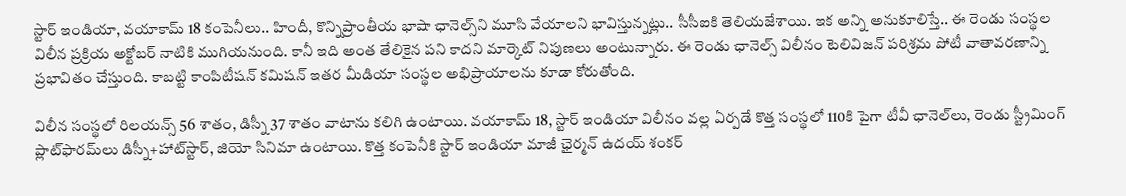స్టార్‌ ఇండియా, వయాకామ్‌ 18 కంపెనీలు.. హిందీ, కొన్నిప్రాంతీయ భాషా ఛానెల్స్‌ని మూసి వేయాలని భావిస్తున్నట్లు.. సీసీఐకి తెలియజేశాయి. ఇక అన్ని అనుకూలిస్తే.. ఈ రెండు సంస్థల విలీన ప్రక్రియ అక్టోబర్‌ నాటికి ముగియనుంది. కానీ ఇది అంత తేలికైన పని కాదని మార్కెట్‌ నిపుణలు అంటున్నారు. ఈ రెండు ఛానెల్స్‌ విలీనం టెలివిజన్ పరిశ్రమ పోటీ వాతావరణాన్ని ప్రభావితం చేస్తుంది. కాబట్టి కాంపిటీషన్ కమిషన్ ఇతర మీడియా సంస్థల అభిప్రాయాలను కూడా కోరుతోంది.

విలీన సంస్థలో రిలయన్స్ 56 శాతం, డిస్నీ 37 శాతం వాటాను కలిగి ఉంటాయి. వయాకామ్‌ 18, స్టార్‌ ఇండియా విలీనం వల్ల ఏర్పడే కొత్త సంస్థలో 110కి పైగా టీవీ ఛానెల్‌లు, రెండు స్ట్రీమింగ్ ప్లాట్‌ఫారమ్‌లు డిస్నీ+హాట్‌స్టార్, జియో సినిమా ఉంటాయి. కొత్త కంపెనీకి స్టార్ ఇండియా మాజీ ఛైర్మన్ ఉదయ్ శంకర్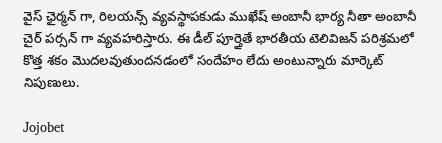వైస్ ఛైర్మన్ గా, రిలయన్స్ వ్యవస్థాపకుడు ముఖేష్ అంబానీ భార్య నీతా అంబానీ చైర్ పర్సన్ గా వ్యవహరిస్తారు. ఈ డీల్ పూర్తైతే భారతీయ టెలివిజన్ పరిశ్రమలో కొత్త శకం మొదలవుతుందనడంలో సందేహం లేదు అంటున్నారు మార్కెట్‌ నిపుణులు.

Jojobet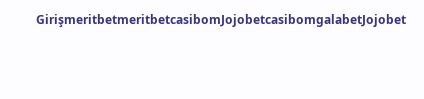GirişmeritbetmeritbetcasibomJojobetcasibomgalabetJojobet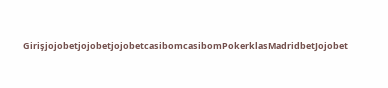GirişjojobetjojobetjojobetcasibomcasibomPokerklasMadridbetJojobet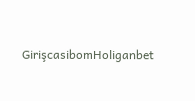GirişcasibomHoliganbet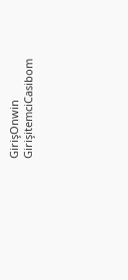GirişOnwin GirişitemciCasibom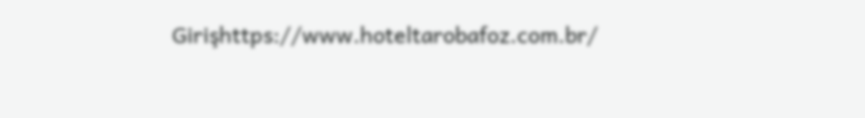Girişhttps://www.hoteltarobafoz.com.br/